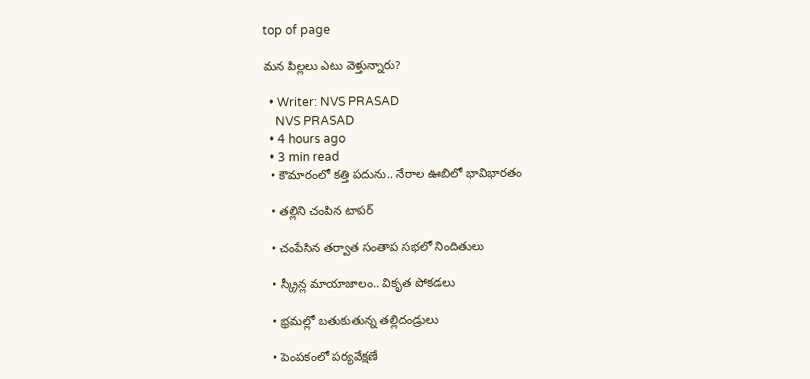top of page

మన పిల్లలు ఎటు వెళ్తున్నారు?

  • Writer: NVS PRASAD
    NVS PRASAD
  • 4 hours ago
  • 3 min read
  • కౌమారంలో కత్తి పదును.. నేరాల ఊబిలో భావిభారతం

  • తల్లిని చంపిన టాపర్

  • చంపేసిన తర్వాత సంతాప సభలో నిందితులు

  • స్క్రీన్ల మాయాజాలం.. వికృత పోకడలు

  • భ్రమల్లో బతుకుతున్న తల్లిదండ్రులు

  • పెంపకంలో పర్యవేక్షణే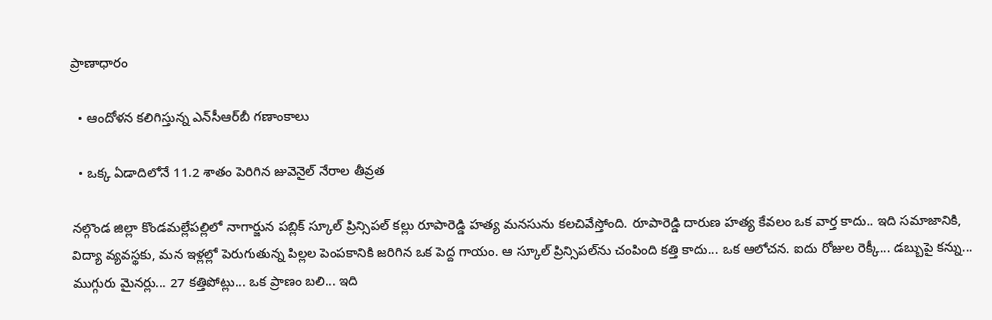ప్రాణాధారం

  • ఆందోళన కలిగిస్తున్న ఎన్‌సీఆర్‌బీ గణాంకాలు

  • ఒక్క ఏడాదిలోనే 11.2 శాతం పెరిగిన జువెనైల్ నేరాల తీవ్రత

నల్గొండ జిల్లా కొండమల్లేపల్లిలో నాగార్జున పబ్లిక్ స్కూల్ ప్రిన్సిపల్ కల్లు రూపారెడ్డి హత్య మనసును కలచివేస్తోంది. రూపారెడ్డి దారుణ హత్య కేవలం ఒక వార్త కాదు.. ఇది సమాజానికి, విద్యా వ్యవస్థకు, మన ఇళ్లల్లో పెరుగుతున్న పిల్లల పెంపకానికి జరిగిన ఒక పెద్ద గాయం. ఆ స్కూల్ ప్రిన్సిపల్‌ను చంపింది కత్తి కాదు... ఒక ఆలోచన. ఐదు రోజుల రెక్కీ... డబ్బుపై కన్ను... ముగ్గురు మైనర్లు... 27 కత్తిపోట్లు... ఒక ప్రాణం బలి... ఇది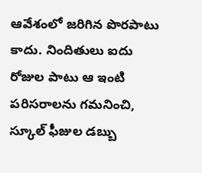ఆవేశంలో జరిగిన పొరపాటు కాదు. నిందితులు ఐదు రోజుల పాటు ఆ ఇంటి పరిసరాలను గమనించి, స్కూల్ ఫీజుల డబ్బు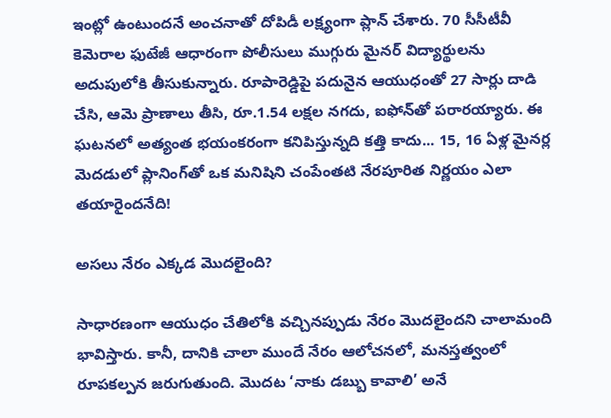ఇంట్లో ఉంటుందనే అంచనాతో దోపిడీ లక్ష్యంగా ప్లాన్ చేశారు. 70 సీసీటీవీ కెమెరాల ఫుటేజీ ఆధారంగా పోలీసులు ముగ్గురు మైనర్ విద్యార్థులను అదుపులోకి తీసుకున్నారు. రూపారెడ్డిపై పదునైన ఆయుధంతో 27 సార్లు దాడి చేసి, ఆమె ప్రాణాలు తీసి, రూ.1.54 లక్షల నగదు, ఐఫోన్‌తో పరారయ్యారు. ఈ ఘటనలో అత్యంత భయంకరంగా కనిపిస్తున్నది కత్తి కాదు... 15, 16 ఏళ్ల మైనర్ల మెదడులో ప్లానింగ్‌తో ఒక మనిషిని చంపేంతటి నేరపూరిత నిర్ణయం ఎలా తయారైందనేది!

అసలు నేరం ఎక్కడ మొదలైంది?

సాధారణంగా ఆయుధం చేతిలోకి వచ్చినప్పుడు నేరం మొదలైందని చాలామంది భావిస్తారు. కానీ, దానికి చాలా ముందే నేరం ఆలోచనలో, మనస్తత్వంలో రూపకల్పన జరుగుతుంది. మొదట ‘నాకు డబ్బు కావాలి’ అనే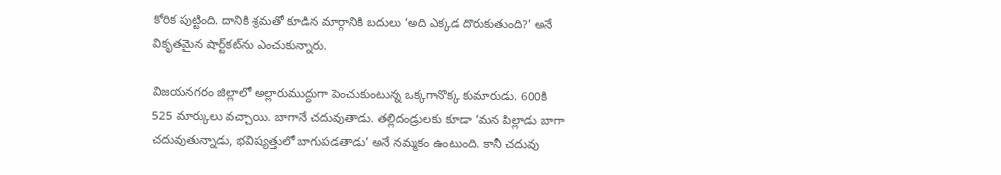కోరిక పుట్టింది. దానికి శ్రమతో కూడిన మార్గానికి బదులు ‘అది ఎక్కడ దొరుకుతుంది?’ అనే వికృతమైన షార్ట్‌కట్‌ను ఎంచుకున్నారు.

విజయనగరం జిల్లాలో అల్లారుముద్దుగా పెంచుకుంటున్న ఒక్కగానొక్క కుమారుడు. 600కి 525 మార్కులు వచ్చాయి. బాగానే చదువుతాడు. తల్లిదండ్రులకు కూడా ‘మన పిల్లాడు బాగా చదువుతున్నాడు, భవిష్యత్తులో బాగుపడతాడు’ అనే నమ్మకం ఉంటుంది. కానీ చదువు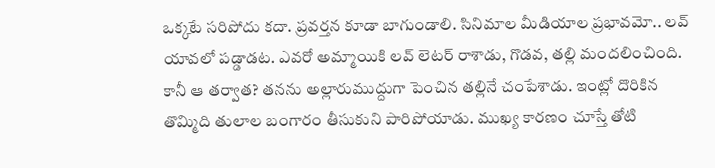ఒక్కటే సరిపోదు కదా. ప్రవర్తన కూడా బాగుండాలి. సినిమాల మీడియాల ప్రభావమో.. లవ్ యావలో పడ్డాడట. ఎవరో అమ్మాయికి లవ్ లెటర్ రాశాడు, గొడవ, తల్లి మందలించింది. కానీ ఆ తర్వాత? తనను అల్లారుముద్దుగా పెంచిన తల్లినే చంపేశాడు. ఇంట్లో దొరికిన తొమ్మిది తులాల బంగారం తీసుకుని పారిపోయాడు. ముఖ్య కారణం చూస్తే తోటి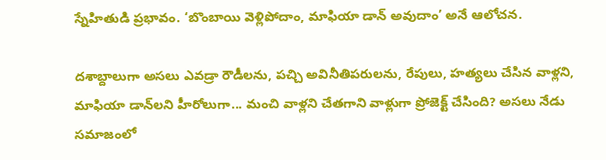స్నేహితుడి ప్రభావం. ‘బొంబాయి వెళ్లిపోదాం, మాఫియా డాన్ అవుదాం’ అనే ఆలోచన.

దశాబ్దాలుగా అసలు ఎవడ్రా రౌడీలను, పచ్చి అవినీతిపరులను, రేపులు, హత్యలు చేసిన వాళ్లని, మాఫియా డాన్‌లని హీరోలుగా... మంచి వాళ్లని చేతగాని వాళ్లుగా ప్రోజెక్ట్ చేసింది? అసలు నేడు సమాజంలో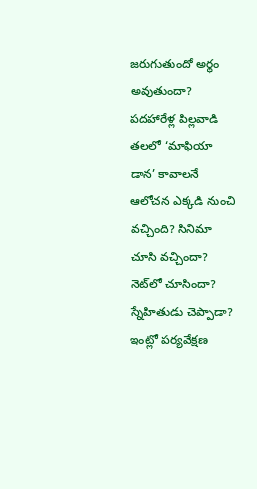జరుగుతుందో అర్థం అవుతుందా? పదహారేళ్ల పిల్లవాడి తలలో ‘మాఫియా డాన’ కావాలనే ఆలోచన ఎక్కడి నుంచి వచ్చింది? సినిమా చూసి వచ్చిందా? నెట్‌లో చూసిందా? స్నేహితుడు చెప్పాడా? ఇంట్లో పర్యవేక్షణ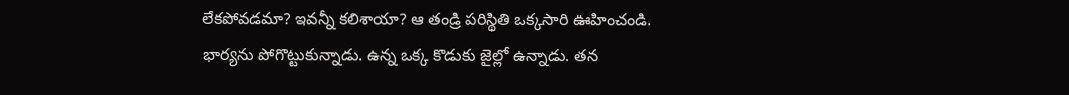లేకపోవడమా? ఇవన్నీ కలిశాయా? ఆ తండ్రి పరిస్థితి ఒక్కసారి ఊహించండి. భార్యను పోగొట్టుకున్నాడు. ఉన్న ఒక్క కొడుకు జైల్లో ఉన్నాడు. తన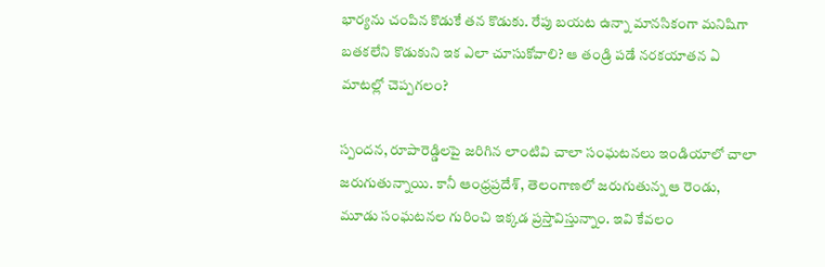భార్యను చంపిన కొడుకే తన కొడుకు. రేపు బయట ఉన్నా మానసికంగా మనిషిగా బతకలేని కొడుకుని ఇక ఎలా చూసుకోవాలి? ఆ తండ్రి పడే నరకయాతన ఏ మాటల్లో చెప్పగలం?

స్పందన, రూపారెడ్డిలపై జరిగిన లాంటివి చాలా సంఘటనలు ఇండియాలో చాలా జరుగుతున్నాయి. కానీ ఆంధ్రప్రదేశ్, తెలంగాణలో జరుగుతున్న ఆ రెండు, మూడు సంఘటనల గురించి ఇక్కడ ప్రస్తావిస్తున్నాం. ఇవి కేవలం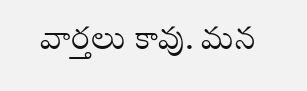వార్తలు కావు. మన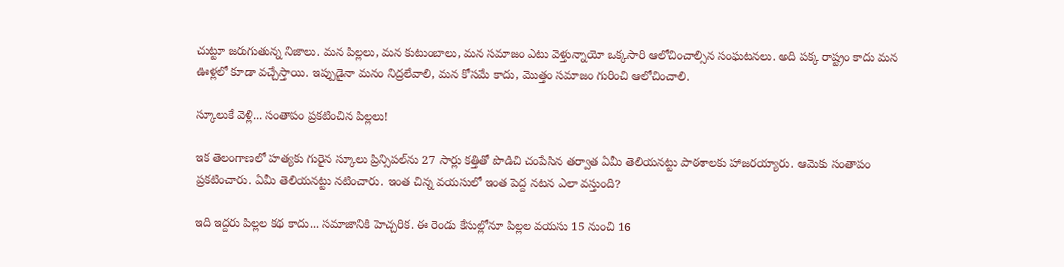చుట్టూ జరుగుతున్న నిజాలు. మన పిల్లలు, మన కుటుంబాలు, మన సమాజం ఎటు వెళ్తున్నాయో ఒక్కసారి ఆలోచించాల్సిన సంఘటనలు. అది పక్క రాష్ట్రం కాదు మన ఊళ్లలో కూడా వచ్చేస్తాయి. ఇప్పుడైనా మనం నిద్రలేవాలి, మన కోసమే కాదు, మొత్తం సమాజం గురించి ఆలోచించాలి.

స్కూలుకే వెళ్లి... సంతాపం ప్రకటించిన పిల్లలు!

ఇక తెలంగాణలో హత్యకు గురైన స్కూలు ప్రిన్సిపల్‌ను 27 సార్లు కత్తితో పొడిచి చంపేసిన తర్వాత ఏమీ తెలియనట్టు పాఠశాలకు హాజరయ్యారు. ఆమెకు సంతాపం ప్రకటించారు. ఏమీ తెలియనట్టు నటించారు. ఇంత చిన్న వయసులో ఇంత పెద్ద నటన ఎలా వస్తుంది?

ఇది ఇద్దరు పిల్లల కథ కాదు... సమాజానికి హెచ్చరిక. ఈ రెండు కేసుల్లోనూ పిల్లల వయసు 15 నుంచి 16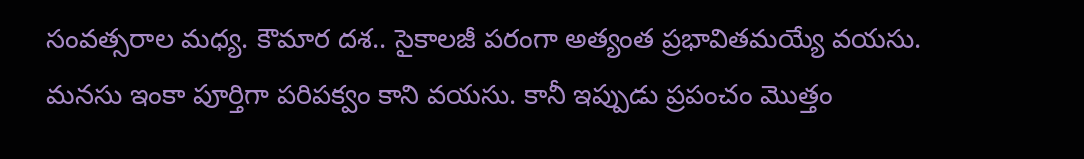సంవత్సరాల మధ్య. కౌమార దశ.. సైకాలజీ పరంగా అత్యంత ప్రభావితమయ్యే వయసు. మనసు ఇంకా పూర్తిగా పరిపక్వం కాని వయసు. కానీ ఇప్పుడు ప్రపంచం మొత్తం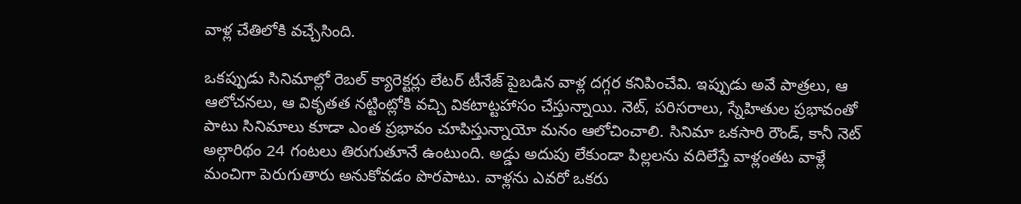వాళ్ల చేతిలోకి వచ్చేసింది.

ఒకప్పుడు సినిమాల్లో రెబల్ క్యారెక్టర్లు లేటర్ టీనేజ్ పైబడిన వాళ్ల దగ్గర కనిపించేవి. ఇప్పుడు అవే పాత్రలు, ఆ ఆలోచనలు, ఆ వికృతత నట్టింట్లోకి వచ్చి వికటాట్టహాసం చేస్తున్నాయి. నెట్, పరిసరాలు, స్నేహితుల ప్రభావంతో పాటు సినిమాలు కూడా ఎంత ప్రభావం చూపిస్తున్నాయో మనం ఆలోచించాలి. సినిమా ఒకసారి రౌండ్, కానీ నెట్ అల్గారిథం 24 గంటలు తిరుగుతూనే ఉంటుంది. అడ్డు అదుపు లేకుండా పిల్లలను వదిలేస్తే వాళ్లంతట వాళ్లే మంచిగా పెరుగుతారు అనుకోవడం పొరపాటు. వాళ్లను ఎవరో ఒకరు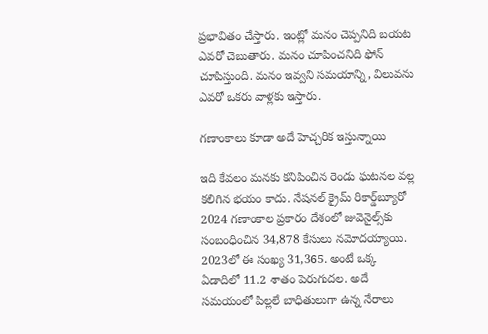ప్రభావితం చేస్తారు. ఇంట్లో మనం చెప్పనిది బయట ఎవరో చెబుతారు. మనం చూపించనిది ఫోన్ చూపిస్తుంది. మనం ఇవ్వని సమయాన్ని, విలువను ఎవరో ఒకరు వాళ్లకు ఇస్తారు.

గణాంకాలు కూడా అదే హెచ్చరిక ఇస్తున్నాయి

ఇది కేవలం మనకు కనిపించిన రెండు ఘటనల వల్ల కలిగిన భయం కాదు. నేషనల్ క్రైమ్ రికార్డ్‌బ్యూరో 2024 గణాంకాల ప్రకారం దేశంలో జువెనైల్స్‌కు సంబంధించిన 34,878 కేసులు నమోదయ్యాయి. 2023లో ఈ సంఖ్య 31,365. అంటే ఒక్క ఏడాదిలో 11.2 శాతం పెరుగుదల. అదే సమయంలో పిల్లలే బాధితులుగా ఉన్న నేరాలు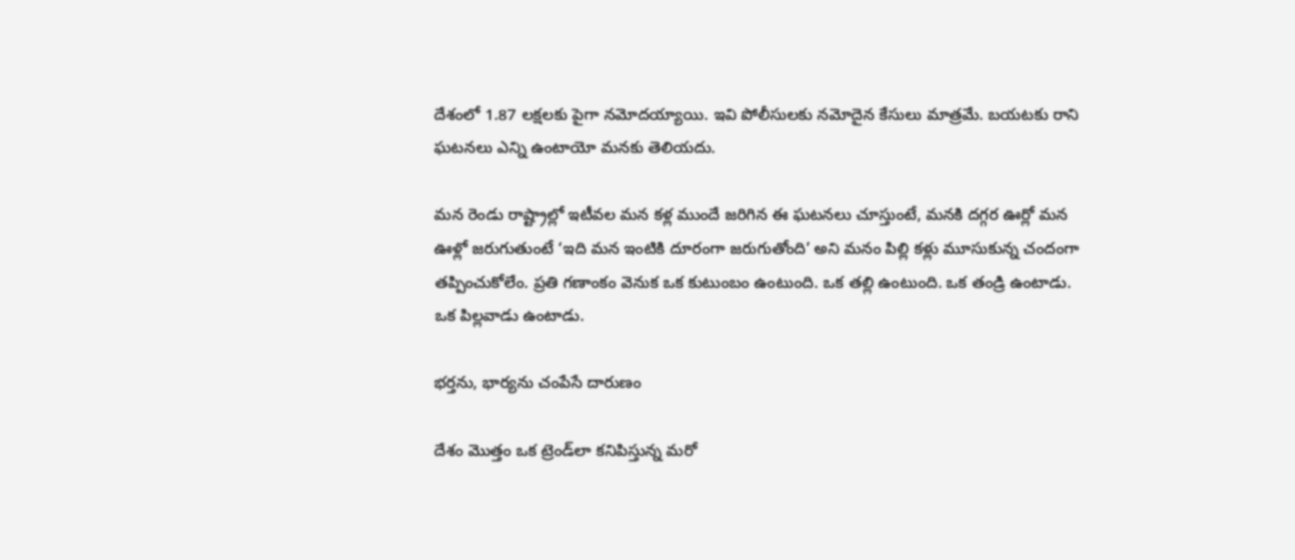దేశంలో 1.87 లక్షలకు పైగా నమోదయ్యాయి. ఇవి పోలీసులకు నమోదైన కేసులు మాత్రమే. బయటకు రాని ఘటనలు ఎన్ని ఉంటాయో మనకు తెలియదు.

మన రెండు రాష్ట్రాల్లో ఇటీవల మన కళ్ల ముందే జరిగిన ఈ ఘటనలు చూస్తుంటే, మనకి దగ్గర ఊర్లో మన ఊళ్లో జరుగుతుంటే ‘ఇది మన ఇంటికి దూరంగా జరుగుతోంది’ అని మనం పిల్లి కళ్లు మూసుకున్న చందంగా తప్పించుకోలేం. ప్రతి గణాంకం వెనుక ఒక కుటుంబం ఉంటుంది. ఒక తల్లి ఉంటుంది. ఒక తండ్రి ఉంటాడు. ఒక పిల్లవాడు ఉంటాడు.

భర్తను, భార్యను చంపేసే దారుణం

దేశం మొత్తం ఒక ట్రెండ్‌లా కనిపిస్తున్న మరో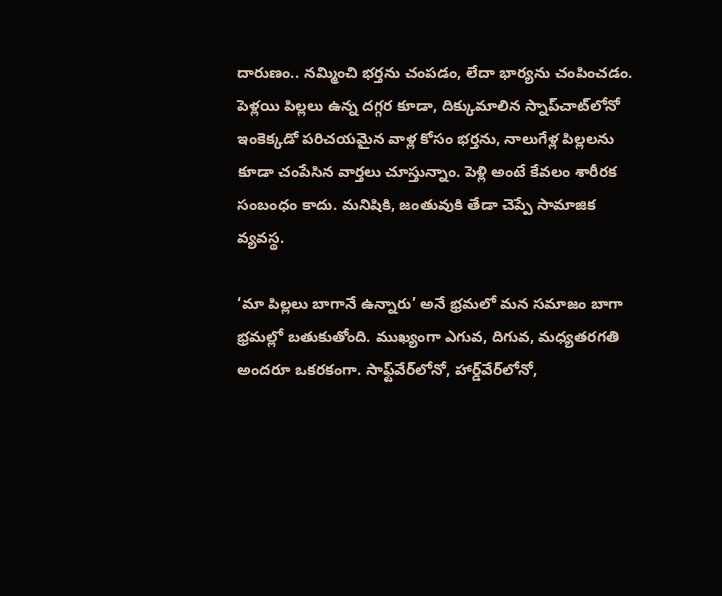దారుణం.. నమ్మించి భర్తను చంపడం, లేదా భార్యను చంపించడం. పెళ్లయి పిల్లలు ఉన్న దగ్గర కూడా, దిక్కుమాలిన స్నాప్‌చాట్‌లోనో ఇంకెక్కడో పరిచయమైన వాళ్ల కోసం భర్తను, నాలుగేళ్ల పిల్లలను కూడా చంపేసిన వార్తలు చూస్తున్నాం. పెళ్లి అంటే కేవలం శారీరక సంబంధం కాదు. మనిషికి, జంతువుకి తేడా చెప్పే సామాజిక వ్యవస్థ.

‘మా పిల్లలు బాగానే ఉన్నారు’ అనే భ్రమలో మన సమాజం బాగా భ్రమల్లో బతుకుతోంది. ముఖ్యంగా ఎగువ, దిగువ, మధ్యతరగతి అందరూ ఒకరకంగా. సాఫ్ట్‌వేర్‌లోనో, హార్డ్‌వేర్‌లోనో,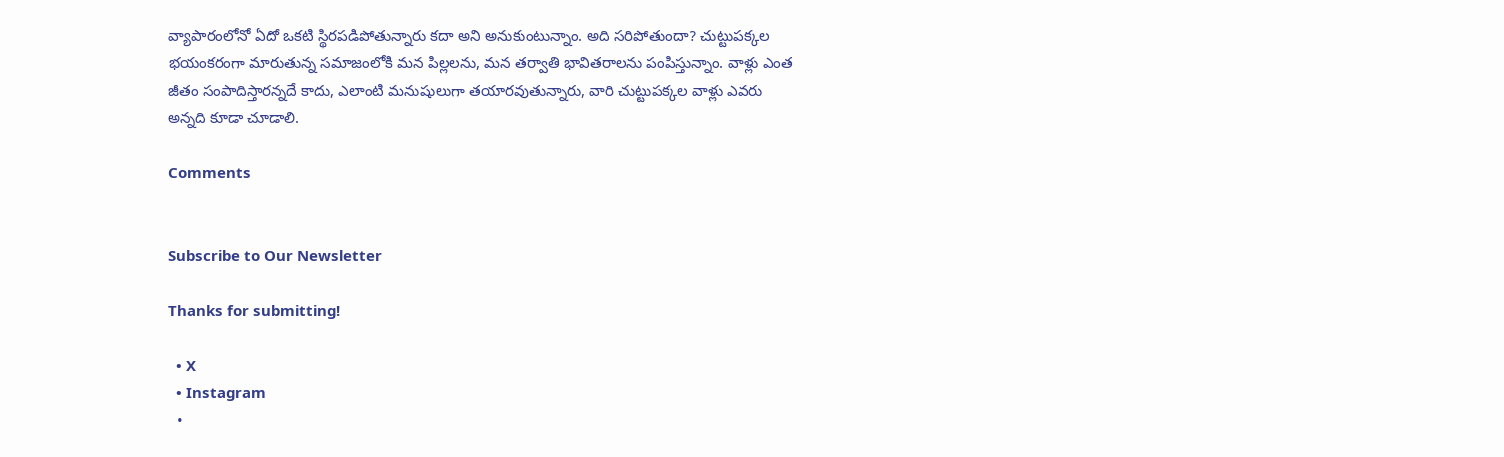వ్యాపారంలోనో ఏదో ఒకటి స్థిరపడిపోతున్నారు కదా అని అనుకుంటున్నాం. అది సరిపోతుందా? చుట్టుపక్కల భయంకరంగా మారుతున్న సమాజంలోకి మన పిల్లలను, మన తర్వాతి భావితరాలను పంపిస్తున్నాం. వాళ్లు ఎంత జీతం సంపాదిస్తారన్నదే కాదు, ఎలాంటి మనుషులుగా తయారవుతున్నారు, వారి చుట్టుపక్కల వాళ్లు ఎవరు అన్నది కూడా చూడాలి.

Comments


Subscribe to Our Newsletter

Thanks for submitting!

  • X
  • Instagram
  •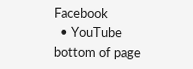Facebook
  • YouTube
bottom of page